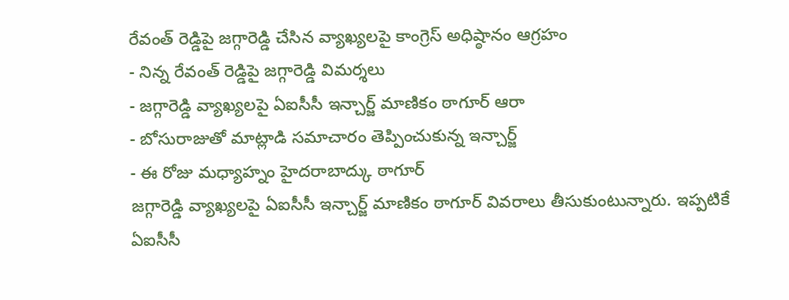రేవంత్ రెడ్డిపై జగ్గారెడ్డి చేసిన వ్యాఖ్యలపై కాంగ్రెస్ అధిష్ఠానం ఆగ్రహం
- నిన్న రేవంత్ రెడ్డిపై జగ్గారెడ్డి విమర్శలు
- జగ్గారెడ్డి వ్యాఖ్యలపై ఏఐసీసీ ఇన్చార్జ్ మాణికం ఠాగూర్ ఆరా
- బోసురాజుతో మాట్లాడి సమాచారం తెప్పించుకున్న ఇన్చార్జ్
- ఈ రోజు మధ్యాహ్నం హైదరాబాద్కు ఠాగూర్
జగ్గారెడ్డి వ్యాఖ్యలపై ఏఐసీసీ ఇన్చార్జ్ మాణికం ఠాగూర్ వివరాలు తీసుకుంటున్నారు. ఇప్పటికే ఏఐసీసీ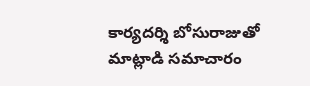కార్యదర్శి బోసురాజుతో మాట్లాడి సమాచారం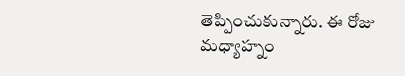తెప్పించుకున్నారు. ఈ రోజు మధ్యాహ్నం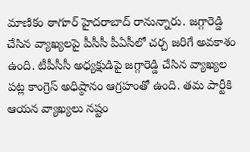మాణికం ఠాగూర్ హైదరాబాద్ రానున్నారు. జగ్గారెడ్డి చేసిన వ్యాఖ్యలపై పీసీసీ పీఏసీలో చర్చ జరిగే అవకాశం ఉంది. టీపీసీసీ అధ్యక్షుడిపై జగ్గారెడ్డి చేసిన వ్యాఖ్యల పట్ల కాంగ్రెస్ అధిష్ఠానం ఆగ్రహంతో ఉంది. తమ పార్టీకి ఆయన వ్యాఖ్యలు నష్టం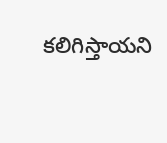కలిగిస్తాయని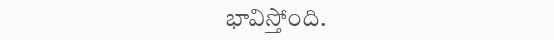భావిస్తోంది.